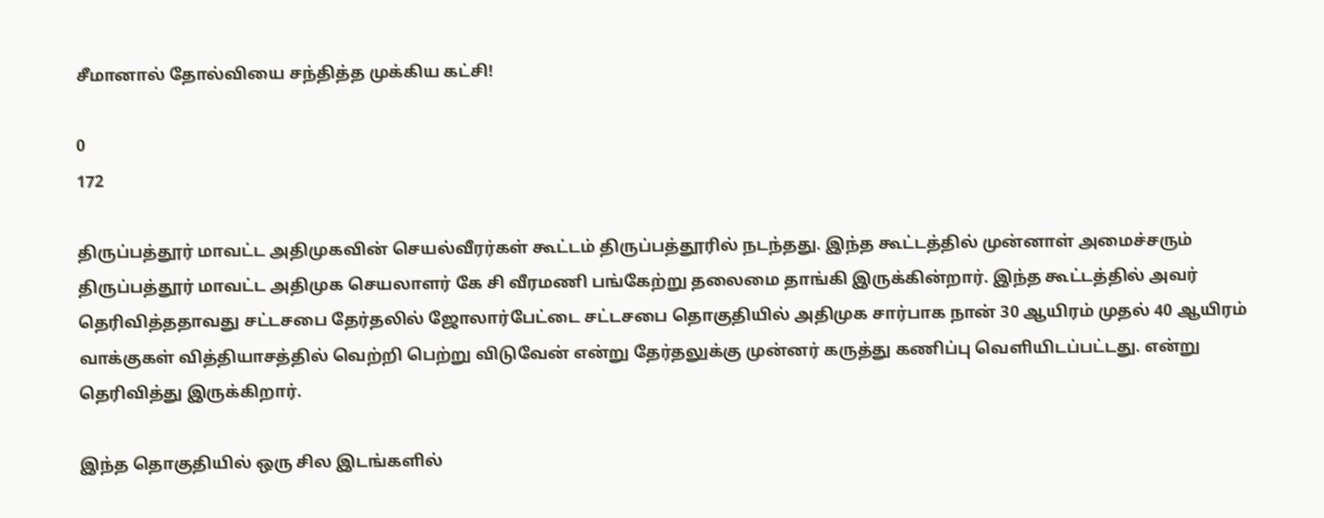சீமானால் தோல்வியை சந்தித்த முக்கிய கட்சி!

0
172

திருப்பத்தூர் மாவட்ட அதிமுகவின் செயல்வீரர்கள் கூட்டம் திருப்பத்தூரில் நடந்தது. இந்த கூட்டத்தில் முன்னாள் அமைச்சரும் திருப்பத்தூர் மாவட்ட அதிமுக செயலாளர் கே சி வீரமணி பங்கேற்று தலைமை தாங்கி இருக்கின்றார். இந்த கூட்டத்தில் அவர் தெரிவித்ததாவது சட்டசபை தேர்தலில் ஜோலார்பேட்டை சட்டசபை தொகுதியில் அதிமுக சார்பாக நான் 30 ஆயிரம் முதல் 40 ஆயிரம் வாக்குகள் வித்தியாசத்தில் வெற்றி பெற்று விடுவேன் என்று தேர்தலுக்கு முன்னர் கருத்து கணிப்பு வெளியிடப்பட்டது. என்று தெரிவித்து இருக்கிறார்.

இந்த தொகுதியில் ஒரு சில இடங்களில்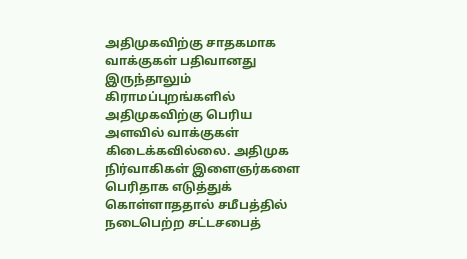அதிமுகவிற்கு சாதகமாக வாக்குகள் பதிவானது இருந்தாலும் கிராமப்புறங்களில் அதிமுகவிற்கு பெரிய அளவில் வாக்குகள் கிடைக்கவில்லை. அதிமுக நிர்வாகிகள் இளைஞர்களை பெரிதாக எடுத்துக் கொள்ளாததால் சமீபத்தில் நடைபெற்ற சட்டசபைத்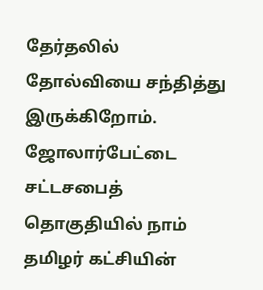தேர்தலில் தோல்வியை சந்தித்து இருக்கிறோம். ஜோலார்பேட்டை சட்டசபைத் தொகுதியில் நாம் தமிழர் கட்சியின்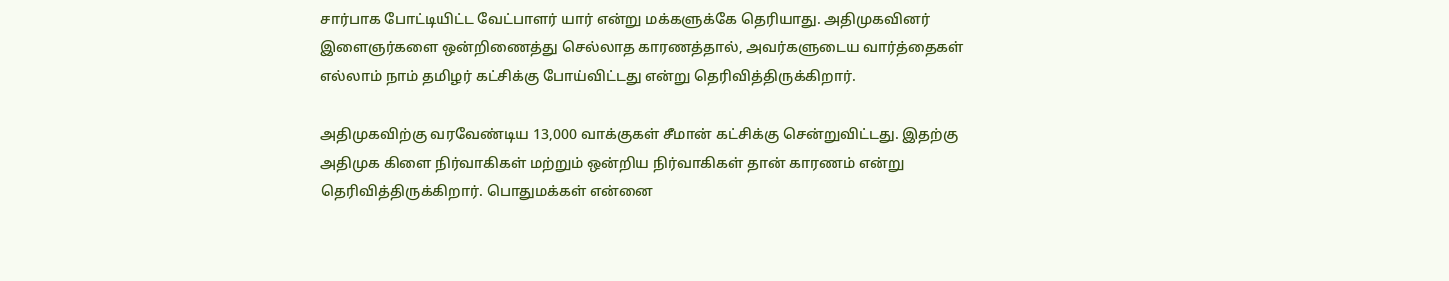சார்பாக போட்டியிட்ட வேட்பாளர் யார் என்று மக்களுக்கே தெரியாது. அதிமுகவினர் இளைஞர்களை ஒன்றிணைத்து செல்லாத காரணத்தால், அவர்களுடைய வார்த்தைகள் எல்லாம் நாம் தமிழர் கட்சிக்கு போய்விட்டது என்று தெரிவித்திருக்கிறார்.

அதிமுகவிற்கு வரவேண்டிய 13,000 வாக்குகள் சீமான் கட்சிக்கு சென்றுவிட்டது. இதற்கு அதிமுக கிளை நிர்வாகிகள் மற்றும் ஒன்றிய நிர்வாகிகள் தான் காரணம் என்று தெரிவித்திருக்கிறார். பொதுமக்கள் என்னை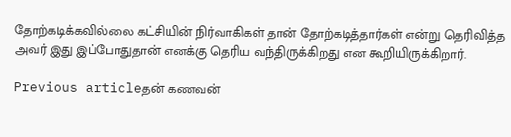தோற்கடிக்கவில்லை கட்சியின் நிர்வாகிகள் தான் தோற்கடித்தார்கள் என்று தெரிவித்த அவர் இது இப்போதுதான் எனக்கு தெரிய வந்திருக்கிறது என கூறியிருக்கிறார்.

Previous articleதன் கணவன்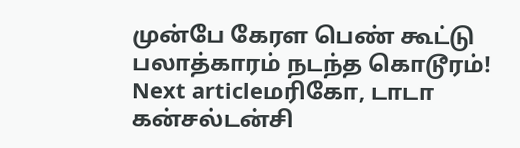முன்பே கேரள பெண் கூட்டு பலாத்காரம் நடந்த கொடூரம்!
Next articleமரிகோ, டாடா கன்சல்டன்சி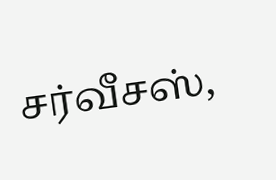சர்வீசஸ்,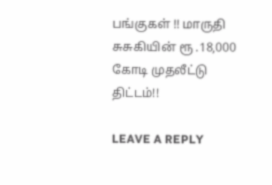பங்குகள் !! மாருதி சுசுகியின் ரூ .18,000 கோடி முதலீட்டு திட்டம்!!

LEAVE A REPLY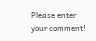Please enter your comment!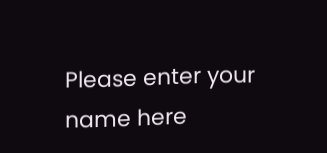Please enter your name here